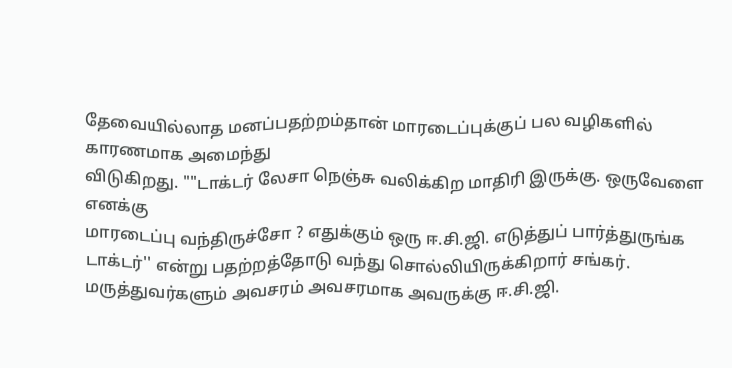தேவையில்லாத மனப்பதற்றம்தான் மாரடைப்புக்குப் பல வழிகளில் காரணமாக அமைந்து
விடுகிறது. ""டாக்டர் லேசா நெஞ்சு வலிக்கிற மாதிரி இருக்கு. ஒருவேளை எனக்கு
மாரடைப்பு வந்திருச்சோ ? எதுக்கும் ஒரு ஈ.சி.ஜி. எடுத்துப் பார்த்துருங்க
டாக்டர்'' என்று பதற்றத்தோடு வந்து சொல்லியிருக்கிறார் சங்கர்.
மருத்துவர்களும் அவசரம் அவசரமாக அவருக்கு ஈ.சி.ஜி.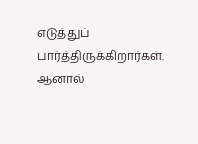எடுத்துப்
பார்த்திருக்கிறார்கள். ஆனால்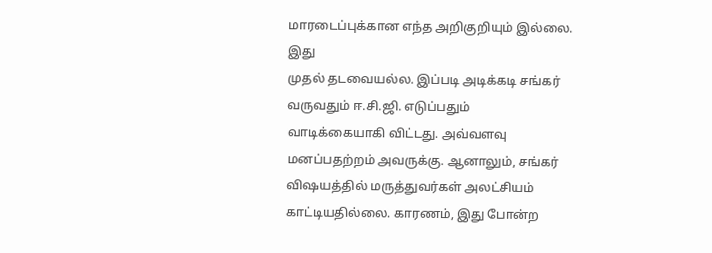மாரடைப்புக்கான எந்த அறிகுறியும் இல்லை. இது
முதல் தடவையல்ல. இப்படி அடிக்கடி சங்கர் வருவதும் ஈ.சி.ஜி. எடுப்பதும்
வாடிக்கையாகி விட்டது. அவ்வளவு மனப்பதற்றம் அவருக்கு. ஆனாலும், சங்கர்
விஷயத்தில் மருத்துவர்கள் அலட்சியம் காட்டியதில்லை. காரணம், இது போன்ற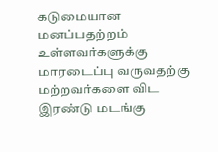கடுமையான மனப்பதற்றம் உள்ளவர்களுக்கு மாரடைப்பு வருவதற்கு மற்றவர்களை விட
இரண்டு மடங்கு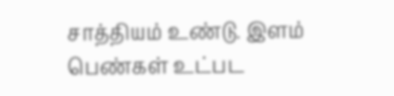சாத்தியம் உண்டு. இளம் பெண்கள் உட்பட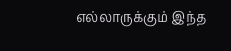எல்லாருக்கும் இந்த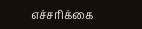எச்சரிக்கை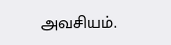அவசியம்.